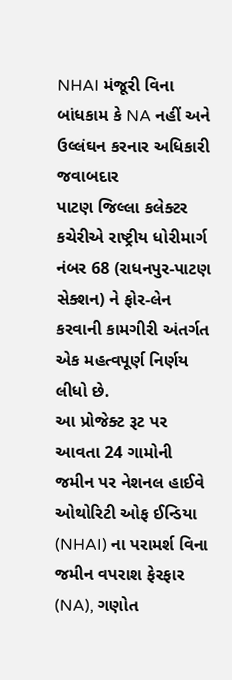NHAI મંજૂરી વિના બાંધકામ કે NA નહીં અને ઉલ્લંઘન કરનાર અધિકારી જવાબદાર
પાટણ જિલ્લા કલેક્ટર કચેરીએ રાષ્ટ્રીય ધોરીમાર્ગ નંબર 68 (રાધનપુર-પાટણ સેક્શન) ને ફોર-લેન કરવાની કામગીરી અંતર્ગત એક મહત્વપૂર્ણ નિર્ણય લીધો છે.
આ પ્રોજેક્ટ રૂટ પર આવતા 24 ગામોની જમીન પર નેશનલ હાઈવે ઓથોરિટી ઓફ ઈન્ડિયા (NHAI) ના પરામર્શ વિના જમીન વપરાશ ફેરફાર (NA), ગણોત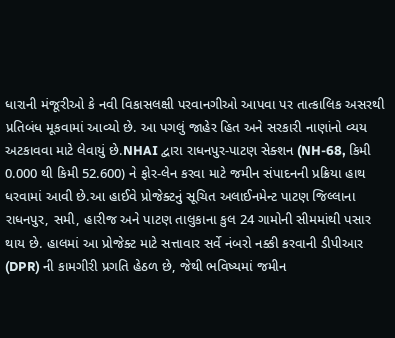ધારાની મંજૂરીઓ કે નવી વિકાસલક્ષી પરવાનગીઓ આપવા પર તાત્કાલિક અસરથી પ્રતિબંધ મૂકવામાં આવ્યો છે. આ પગલું જાહેર હિત અને સરકારી નાણાંનો વ્યય અટકાવવા માટે લેવાયું છે.NHAI દ્વારા રાધનપુર-પાટણ સેક્શન (NH-68, કિમી 0.000 થી કિમી 52.600) ને ફોર-લેન કરવા માટે જમીન સંપાદનની પ્રક્રિયા હાથ ધરવામાં આવી છે.આ હાઈવે પ્રોજેક્ટનું સૂચિત અલાઈનમેન્ટ પાટણ જિલ્લાના રાધનપુર, સમી, હારીજ અને પાટણ તાલુકાના કુલ 24 ગામોની સીમમાંથી પસાર થાય છે. હાલમાં આ પ્રોજેક્ટ માટે સત્તાવાર સર્વે નંબરો નક્કી કરવાની ડીપીઆર (DPR) ની કામગીરી પ્રગતિ હેઠળ છે, જેથી ભવિષ્યમાં જમીન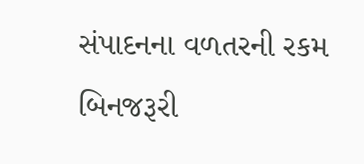સંપાદનના વળતરની રકમ બિનજરૂરી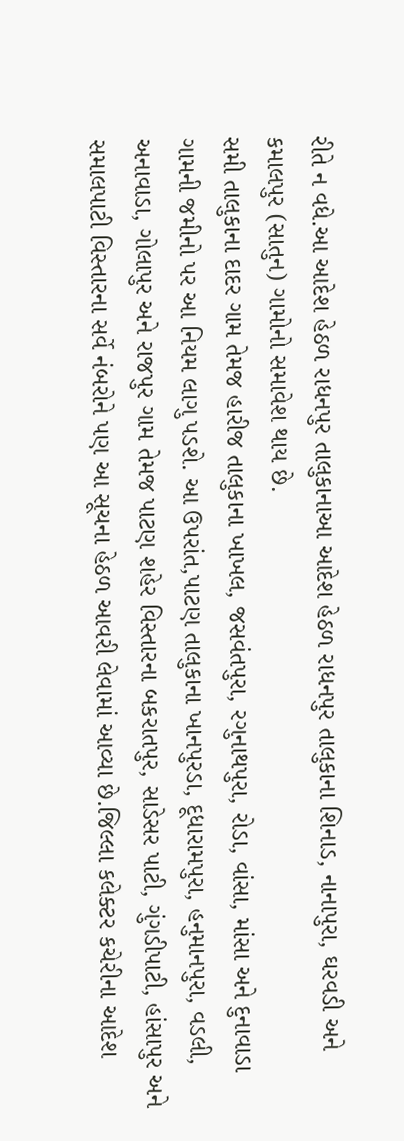રીતે ન વધે.આ આદેશ હેઠળ રાધનપુર તાલુકાનાઆ આદેશ હેઠળ રાધનપુર તાલુકાના શિનાડ, નાનાપુરા, ઘરવડી અને કમાલપુર (સાતુન) ગામોનો સમાવેશ થાય છે.
સમી તાલુકાના દાદર ગામ તેમજ હારીજ તાલુકાના ખાખલ, જસવંતપુરા, રગુનાથપુરા, રોડા, વાંસા, માંસા અને દુનાવાડા ગામની જમીનો પર આ નિયમ લાગુ પડશે. આ ઉપરાંત,પાટણ તાલુકાના ખાનપુરડા, દૂધારામપુરા, હનુમાનપુરા, વડલી, અનાવાડા, ગોલાપુર અને રાજપુર ગામ તેમજ પાટણ શહેર વિસ્તારના બકરાતપુર, સાડેસર પાટી, ગુંગડીપાટી, હાંસાપુર અને સમાલપાટી વિસ્તારના સર્વે નંબરોને પણ આ સૂચના હેઠળ આવરી લેવામાં આવ્યા છે.જિલ્લા કલેક્ટર કચેરીના આદેશ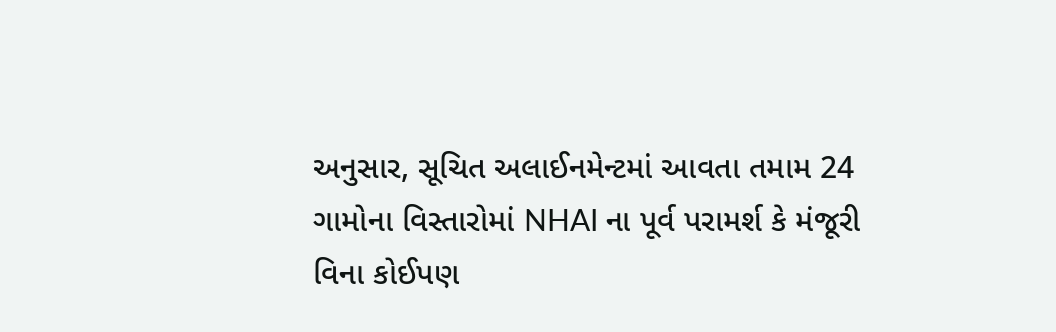અનુસાર, સૂચિત અલાઈનમેન્ટમાં આવતા તમામ 24 ગામોના વિસ્તારોમાં NHAI ના પૂર્વ પરામર્શ કે મંજૂરી વિના કોઈપણ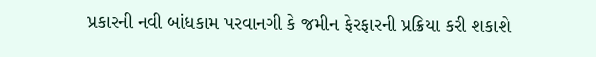પ્રકારની નવી બાંધકામ પરવાનગી કે જમીન ફેરફારની પ્રક્રિયા કરી શકાશે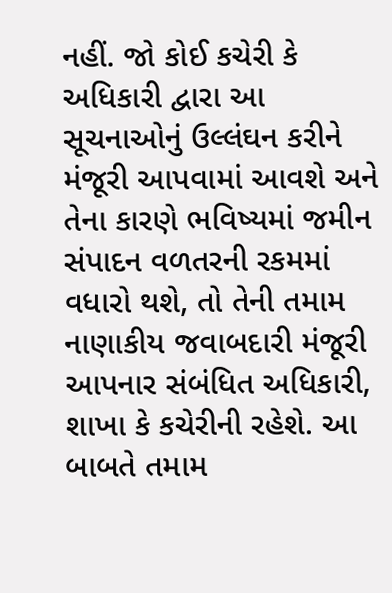નહીં. જો કોઈ કચેરી કે અધિકારી દ્વારા આ સૂચનાઓનું ઉલ્લંઘન કરીને મંજૂરી આપવામાં આવશે અને તેના કારણે ભવિષ્યમાં જમીન સંપાદન વળતરની રકમમાં વધારો થશે, તો તેની તમામ નાણાકીય જવાબદારી મંજૂરી આપનાર સંબંધિત અધિકારી, શાખા કે કચેરીની રહેશે. આ બાબતે તમામ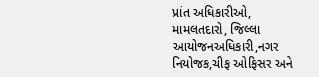પ્રાંત અધિકારીઓ, મામલતદારો, જિલ્લા આયોજનઅધિકારી,નગર નિયોજક,ચીફ ઓફિસર અને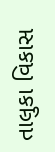તાલુકા વિકાસ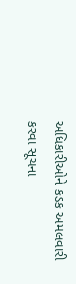અધિકારીઓને કડક અમલવારી કરવા સૂચના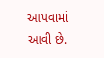આપવામાં આવી છે.